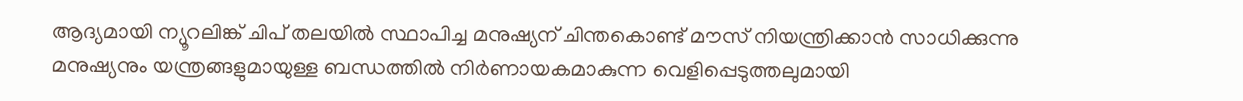ആദ്യമായി ന്യൂറലിങ്ക് ചിപ് തലയിൽ സ്ഥാപിച്ച മനുഷ്യന് ചിന്തകൊണ്ട് മൗസ് നിയന്ത്രിക്കാൻ സാധിക്കുന്നു
മനുഷ്യനും യന്ത്രങ്ങളുമായുള്ള ബന്ധത്തിൽ നിർണായകമാകുന്ന വെളിപ്പെടുത്തലുമായി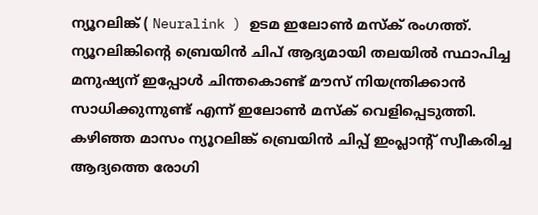ന്യൂറലിങ്ക് ( Neuralink ) ഉടമ ഇലോൺ മസ്ക് രംഗത്ത്. ന്യൂറലിങ്കിന്റെ ബ്രെയിൻ ചിപ് ആദ്യമായി തലയിൽ സ്ഥാപിച്ച മനുഷ്യന് ഇപ്പോൾ ചിന്തകൊണ്ട് മൗസ് നിയന്ത്രിക്കാൻ സാധിക്കുന്നുണ്ട് എന്ന് ഇലോൺ മസ്ക് വെളിപ്പെടുത്തി.
കഴിഞ്ഞ മാസം ന്യൂറലിങ്ക് ബ്രെയിൻ ചിപ്പ് ഇംപ്ലാൻ്റ് സ്വീകരിച്ച ആദ്യത്തെ രോഗി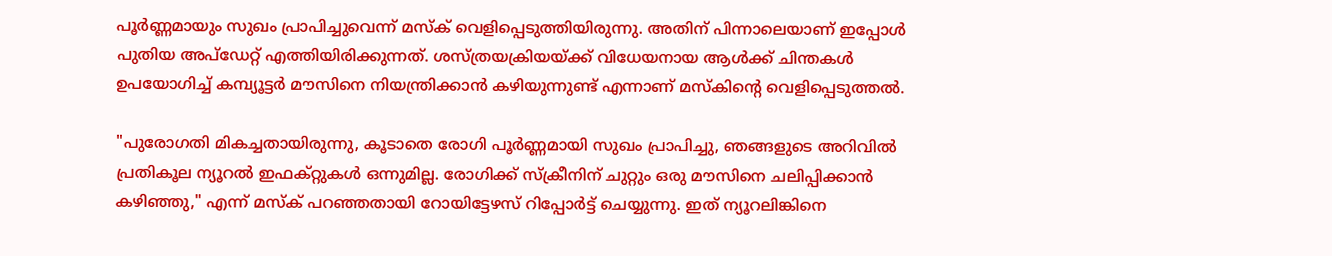പൂർണ്ണമായും സുഖം പ്രാപിച്ചുവെന്ന് മസ്ക് വെളിപ്പെടുത്തിയിരുന്നു. അതിന് പിന്നാലെയാണ് ഇപ്പോൾ പുതിയ അപ്ഡേറ്റ് എത്തിയിരിക്കുന്നത്. ശസ്ത്രയക്രിയയ്ക്ക് വിധേയനായ ആൾക്ക് ചിന്തകൾ ഉപയോഗിച്ച് കമ്പ്യൂട്ടർ മൗസിനെ നിയന്ത്രിക്കാൻ കഴിയുന്നുണ്ട് എന്നാണ് മസ്കിന്റെ വെളിപ്പെടുത്തൽ.

"പുരോഗതി മികച്ചതായിരുന്നു, കൂടാതെ രോഗി പൂർണ്ണമായി സുഖം പ്രാപിച്ചു, ഞങ്ങളുടെ അറിവിൽ പ്രതികൂല ന്യൂറൽ ഇഫക്റ്റുകൾ ഒന്നുമില്ല. രോഗിക്ക് സ്ക്രീനിന് ചുറ്റും ഒരു മൗസിനെ ചലിപ്പിക്കാൻ കഴിഞ്ഞു," എന്ന് മസ്ക് പറഞ്ഞതായി റോയിട്ടേഴസ് റിപ്പോർട്ട് ചെയ്യുന്നു. ഇത് ന്യൂറലിങ്കിനെ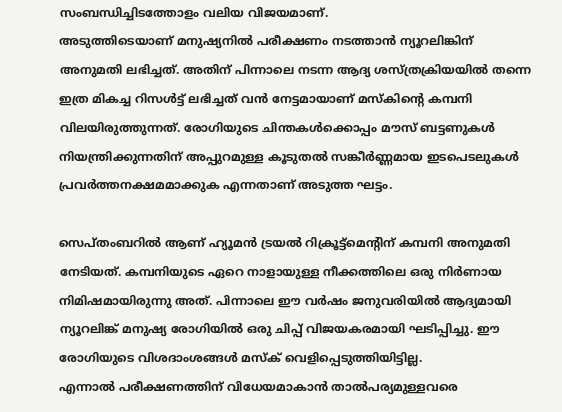സംബന്ധിച്ചിടത്തോളം വലിയ വിജയമാണ്.
അടുത്തിടെയാണ് മനുഷ്യനിൽ പരീക്ഷണം നടത്താൻ ന്യൂറലിങ്കിന് അനുമതി ലഭിച്ചത്. അതിന് പിന്നാലെ നടന്ന ആദ്യ ശസ്ത്രക്രിയയിൽ തന്നെ ഇത്ര മികച്ച റിസൾട്ട് ലഭിച്ചത് വൻ നേട്ടമായാണ് മസ്കിന്റെ കമ്പനി വിലയിരുത്തുന്നത്. രോഗിയുടെ ചിന്തകൾക്കൊപ്പം മൗസ് ബട്ടണുകൾ നിയന്ത്രിക്കുന്നതിന് അപ്പുറമുള്ള കൂടുതൽ സങ്കീർണ്ണമായ ഇടപെടലുകൾ പ്രവർത്തനക്ഷമമാക്കുക എന്നതാണ് അടുത്ത ഘട്ടം.

സെപ്തംബറിൽ ആണ് ഹ്യൂമൻ ട്രയൽ റിക്രൂട്ട്മെൻ്റിന് കമ്പനി അനുമതി നേടിയത്. കമ്പനിയുടെ ഏറെ നാളായുള്ള നീക്കത്തിലെ ഒരു നിർണായ നിമിഷമായിരുന്നു അത്. പിന്നാലെ ഈ വർഷം ജനുവരിയിൽ ആദ്യമായി ന്യൂറലിങ്ക് മനുഷ്യ രോഗിയിൽ ഒരു ചിപ്പ് വിജയകരമായി ഘടിപ്പിച്ചു. ഈ രോഗിയുടെ വിശദാംശങ്ങൾ മസ്ക് വെളിപ്പെടുത്തിയിട്ടില്ല.
എന്നാൽ പരീക്ഷണത്തിന് വിധേയമാകാൻ താൽപര്യമുള്ളവരെ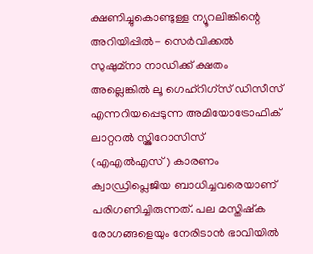ക്ഷണിച്ചുകൊണ്ടുള്ള ന്യൂറലിങ്കിന്റെ അറിയിപ്പിൽ- സെർവിക്കൽ സുഷുമ്നാ നാഡിക്ക് ക്ഷതം അല്ലെങ്കിൽ ലൂ ഗെഹ്റിഗ്സ് ഡിസീസ് എന്നറിയപ്പെടുന്ന അമിയോട്രോഫിക് ലാറ്ററൽ സ്ക്ലിറോസിസ് (എഎൽഎസ്) കാരണം ക്വാഡ്രിപ്ലെജിയ ബാധിച്ചവരെയാണ് പരിഗണിച്ചിരുന്നത്. പല മസ്തിഷ്ക രോഗങ്ങളെയും നേരിടാൻ ഭാവിയിൽ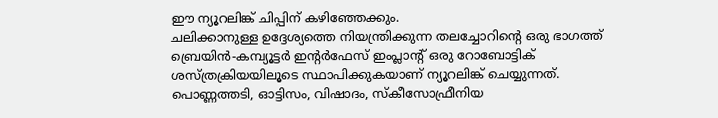ഈ ന്യൂറലിങ്ക് ചിപ്പിന് കഴിഞ്ഞേക്കും.
ചലിക്കാനുള്ള ഉദ്ദേശ്യത്തെ നിയന്ത്രിക്കുന്ന തലച്ചോറിൻ്റെ ഒരു ഭാഗത്ത് ബ്രെയിൻ-കമ്പ്യൂട്ടർ ഇൻ്റർഫേസ് ഇംപ്ലാൻ്റ് ഒരു റോബോട്ടിക് ശസ്ത്രക്രിയയിലൂടെ സ്ഥാപിക്കുകയാണ് ന്യൂറലിങ്ക് ചെയ്യുന്നത്. പൊണ്ണത്തടി, ഓട്ടിസം, വിഷാദം, സ്കീസോഫ്രീനിയ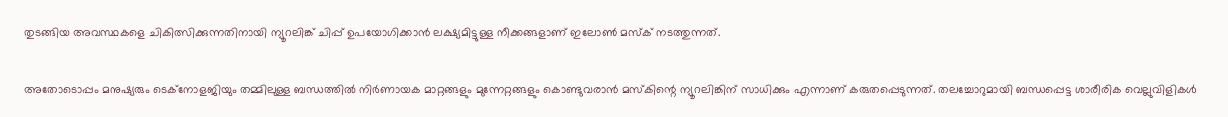തുടങ്ങിയ അവസ്ഥകളെ ചികിത്സിക്കുന്നതിനായി ന്യൂറലിങ്ക് ചിപ്പ് ഉപയോഗിക്കാൻ ലക്ഷ്യമിട്ടുള്ള നീക്കങ്ങളാണ് ഇലോൺ മസ്ക് നടത്തുന്നത്.

അതോടൊപ്പം മനുഷ്യരും ടെക്നോളജിയും തമ്മിലുള്ള ബന്ധത്തിൽ നിർണായക മാറ്റങ്ങളും മുന്നേറ്റങ്ങളും കൊണ്ടുവരാൻ മസ്കിന്റെ ന്യൂറലിങ്കിന് സാധിക്കും എന്നാണ് കരുതപ്പെടുന്നത്. തലച്ചോറുമായി ബന്ധപ്പെട്ട ശാരീരിക വെല്ലുവിളികൾ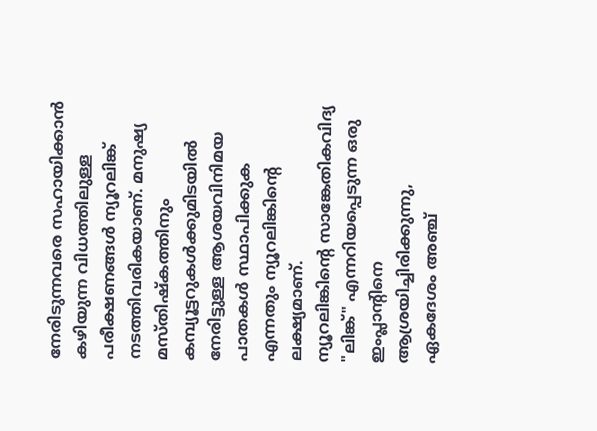നേരിടുന്നവരെ സഹായിക്കാൻ കഴിയുന്ന വിധത്തിലുള്ള പരീക്ഷണങ്ങൾ ന്യൂറലിങ്ക് നടത്തിവരികയാണ്. മനുഷ്യ മസ്തിഷ്കത്തിനും കമ്പ്യൂട്ടറുകൾക്കുമിടയിൽ നേരിട്ടുള്ള ആശയവിനിമയ പാതകൾ സ്ഥാപിക്കുക എന്നതും ന്യൂറലിങ്കിന്റെ ലക്ഷ്യമാണ്.
ന്യൂറലിങ്കിൻ്റെ സാങ്കേതികവിദ്യ "ലിങ്ക്" എന്നറിയപ്പെടുന്ന ഒരു ഇംപ്ലാൻ്റിനെ ആശ്രയിച്ചിരിക്കുന്നു, ഏകദേശം അഞ്ച്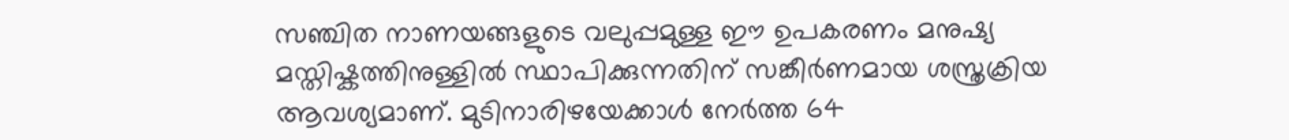സഞ്ചിത നാണയങ്ങളുടെ വലുപ്പമുള്ള ഈ ഉപകരണം മനുഷ്യ മസ്തിഷ്കത്തിനുള്ളിൽ സ്ഥാപിക്കുന്നതിന് സങ്കീർണമായ ശസ്ത്രക്രിയ ആവശ്യമാണ്. മുടിനാരിഴയേക്കാൾ നേർത്ത 64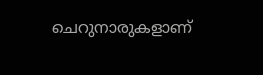ചെറുനാരുകളാണ്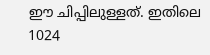ഈ ചിപ്പിലുള്ളത്. ഇതിലെ 1024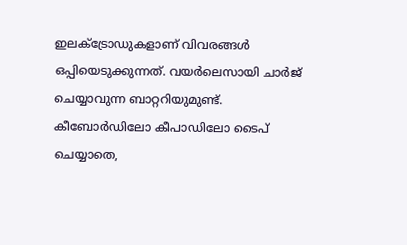ഇലക്ട്രോഡുകളാണ് വിവരങ്ങൾ ഒപ്പിയെടുക്കുന്നത്. വയർലെസായി ചാർജ് ചെയ്യാവുന്ന ബാറ്ററിയുമുണ്ട്.
കീബോർഡിലോ കീപാഡിലോ ടൈപ് ചെയ്യാതെ,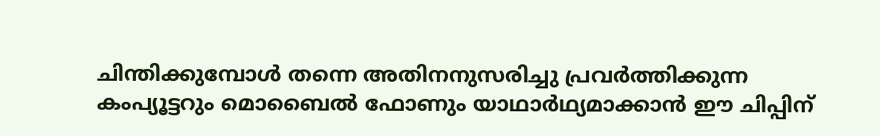ചിന്തിക്കുമ്പോൾ തന്നെ അതിനനുസരിച്ചു പ്രവർത്തിക്കുന്ന കംപ്യൂട്ടറും മൊബൈൽ ഫോണും യാഥാർഥ്യമാക്കാൻ ഈ ചിപ്പിന്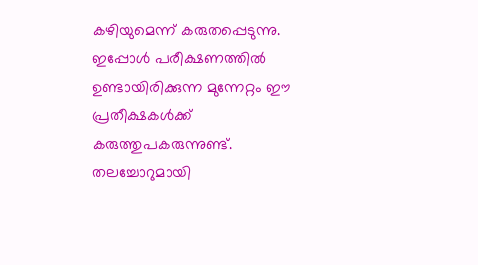കഴിയുമെന്ന് കരുതപ്പെടുന്നു. ഇപ്പോൾ പരീക്ഷണത്തിൽ ഉണ്ടായിരിക്കുന്ന മുന്നേറ്റം ഈ പ്രതീക്ഷകൾക്ക് കരുത്തുപകരുന്നുണ്ട്. തലച്ചോറുമായി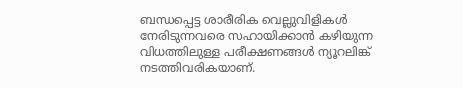ബന്ധപ്പെട്ട ശാരീരിക വെല്ലുവിളികൾ നേരിടുന്നവരെ സഹായിക്കാൻ കഴിയുന്ന വിധത്തിലുള്ള പരീക്ഷണങ്ങൾ ന്യൂറലിങ്ക് നടത്തിവരികയാണ്.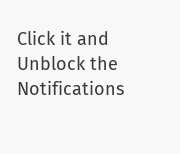Click it and Unblock the Notifications